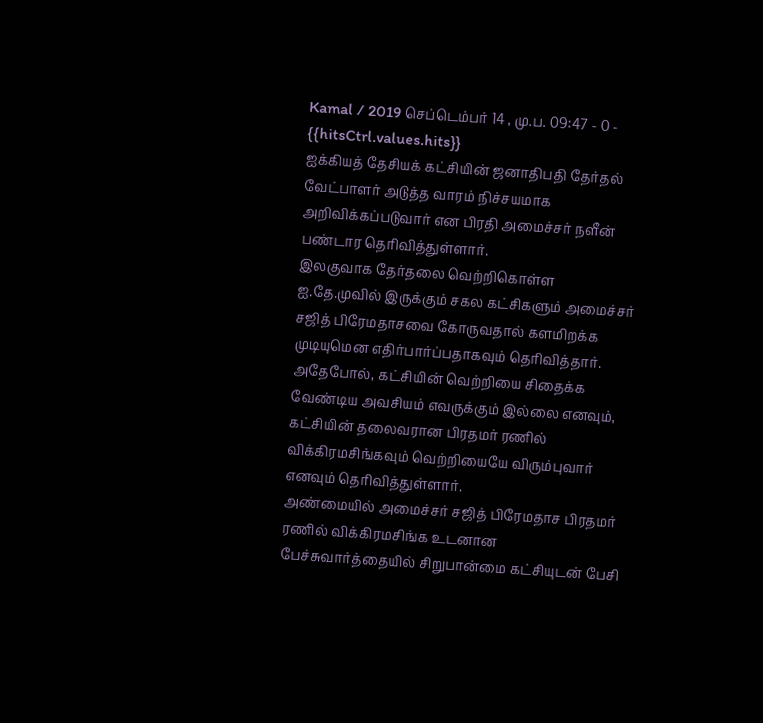Kamal / 2019 செப்டெம்பர் 14 , மு.ப. 09:47 - 0 - {{hitsCtrl.values.hits}}
ஐக்கியத் தேசியக் கட்சியின் ஜனாதிபதி தேர்தல் வேட்பாளர் அடுத்த வாரம் நிச்சயமாக அறிவிக்கப்படுவார் என பிரதி அமைச்சர் நளீன் பண்டார தெரிவித்துள்ளார்.
இலகுவாக தேர்தலை வெற்றிகொள்ள ஐ.தே.முவில் இருக்கும் சகல கட்சிகளும் அமைச்சர் சஜித் பிரேமதாசவை கோருவதால் களமிறக்க முடியுமென எதிர்பார்ப்பதாகவும் தெரிவித்தார்.
அதேபோல், கட்சியின் வெற்றியை சிதைக்க வேண்டிய அவசியம் எவருக்கும் இல்லை எனவும், கட்சியின் தலைவரான பிரதமர் ரணில் விக்கிரமசிங்கவும் வெற்றியையே விரும்புவார் எனவும் தெரிவித்துள்ளார்.
அண்மையில் அமைச்சர் சஜித் பிரேமதாச பிரதமர் ரணில் விக்கிரமசிங்க உடனான பேச்சுவார்த்தையில் சிறுபான்மை கட்சியுடன் பேசி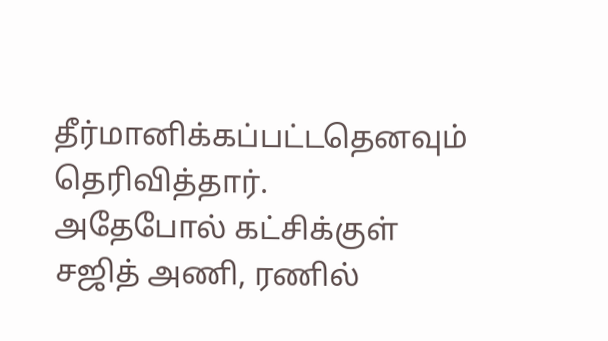தீர்மானிக்கப்பட்டதெனவும் தெரிவித்தார்.
அதேபோல் கட்சிக்குள் சஜித் அணி, ரணில்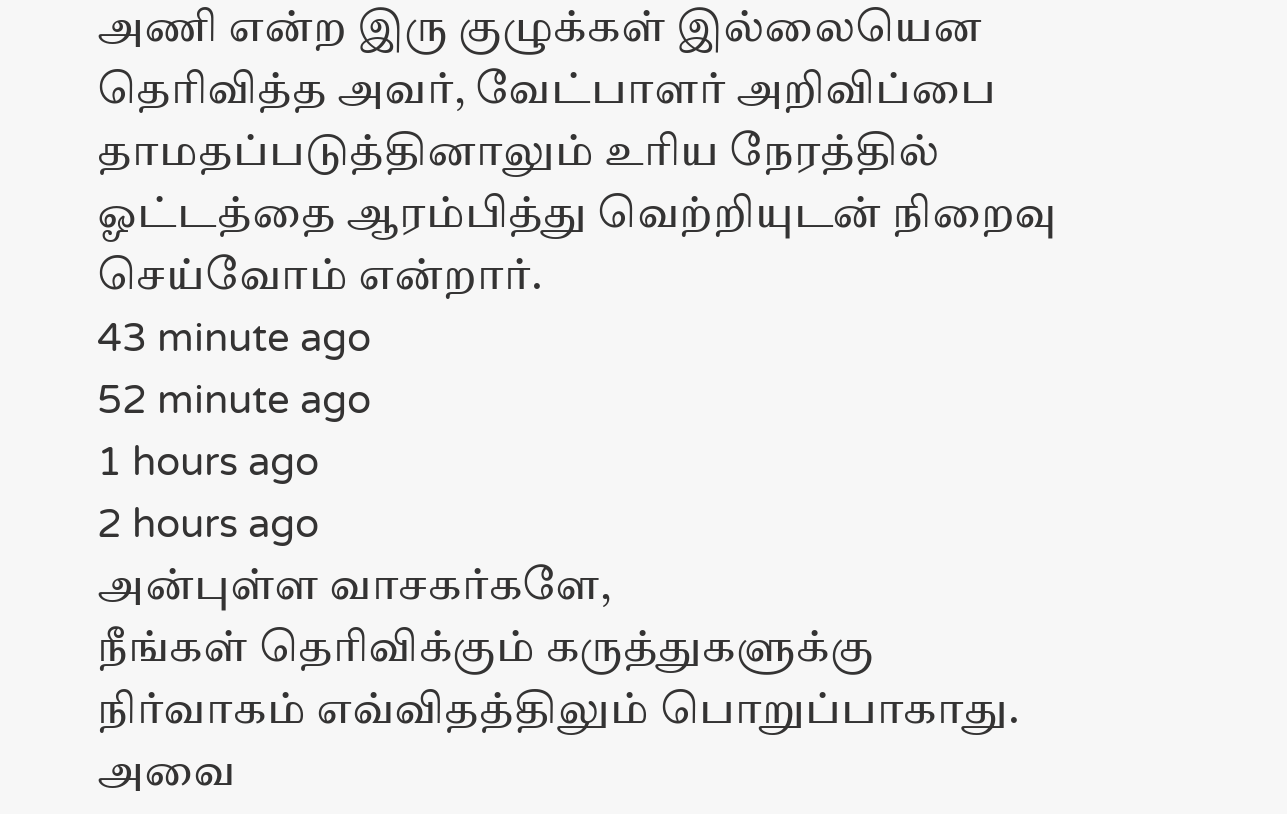அணி என்ற இரு குழுக்கள் இல்லையென தெரிவித்த அவர், வேட்பாளர் அறிவிப்பை தாமதப்படுத்தினாலும் உரிய நேரத்தில் ஓட்டத்தை ஆரம்பித்து வெற்றியுடன் நிறைவு செய்வோம் என்றார்.
43 minute ago
52 minute ago
1 hours ago
2 hours ago
அன்புள்ள வாசகர்களே,
நீங்கள் தெரிவிக்கும் கருத்துகளுக்கு நிர்வாகம் எவ்விதத்திலும் பொறுப்பாகாது. அவை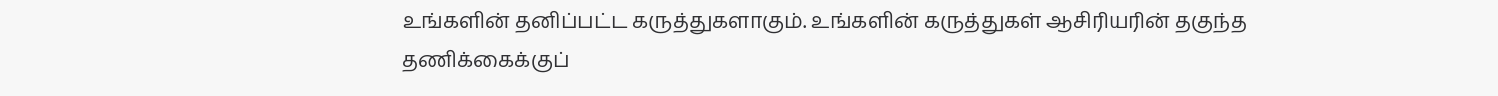உங்களின் தனிப்பட்ட கருத்துகளாகும். உங்களின் கருத்துகள் ஆசிரியரின் தகுந்த தணிக்கைக்குப்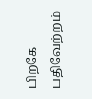பிறகே பதிவேற்றம்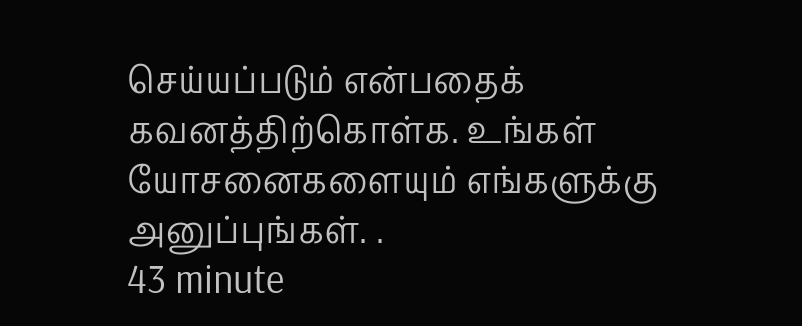செய்யப்படும் என்பதைக் கவனத்திற்கொள்க. உங்கள் யோசனைகளையும் எங்களுக்கு அனுப்புங்கள். .
43 minute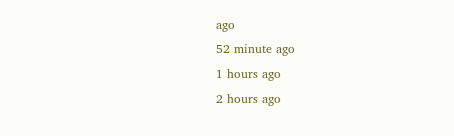ago
52 minute ago
1 hours ago
2 hours ago